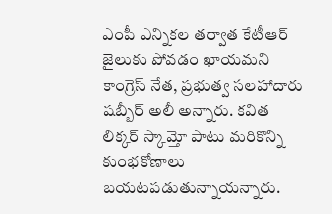ఎంపీ ఎన్నికల తర్వాత కేటీఆర్ జైలుకు పోవడం ఖాయమని కాంగ్రెస్ నేత, ప్రభుత్వ సలహాదారు షబ్బీర్ అలీ అన్నారు. కవిత లిక్కర్ స్కామ్తో పాటు మరికొన్ని కుంభకోణాలు బయటపడుతున్నాయన్నారు.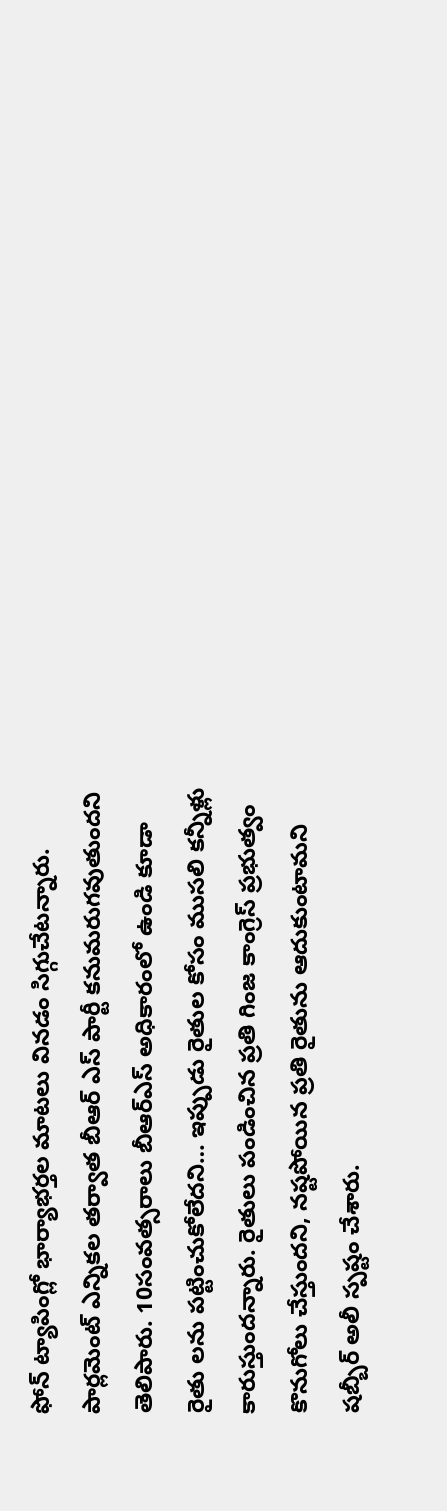ఫోన్ ట్యాపింగ్లో భార్యాభర్తల మాటలు వినడం సిగ్గుచేటన్నారు. పార్లమెంట్ ఎన్నికల తర్వాత బీఆర్ ఎస్ పార్టీ కనుమరుగవుతుందని తెలిపారు. 10సంవత్సరాలు బీఆర్ఎస్ అధికారంలో ఉండి కూడా రైతు లను పట్టించుకోలేదని… ఇప్పుడు రైతుల కోసం ముసలి కన్నీళ్లు కారుస్తుందన్నారు. రైతులు పండించిన ప్రతి గింజ కాంగ్రెస్ ప్రభుత్వం కొనుగోలు చేస్తుందని, నష్టపోయిన ప్రతి రైతును ఆదుకుంటామని షబ్బీర్ అలీ స్పష్టం చేశారు.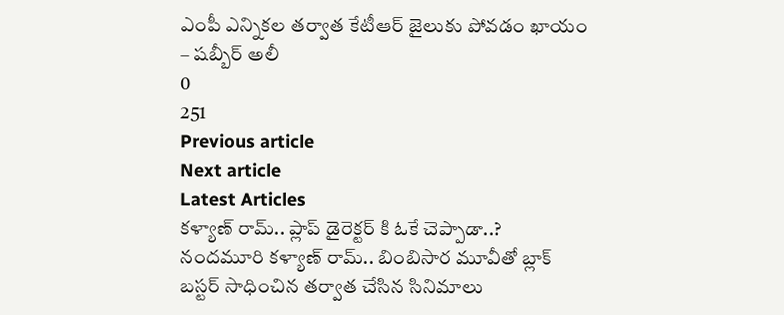ఎంపీ ఎన్నికల తర్వాత కేటీఆర్ జైలుకు పోవడం ఖాయం – షబ్బీర్ అలీ
0
251
Previous article
Next article
Latest Articles
కళ్యాణ్ రామ్.. ప్లాప్ డైరెక్టర్ కి ఓకే చెప్పాడా..?
నందమూరి కళ్యాణ్ రామ్.. బింబిసార మూవీతో బ్లాక్ బస్టర్ సాధించిన తర్వాత చేసిన సినిమాలు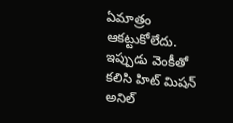ఏమాత్రం ఆకట్టుకోలేదు. ఇప్పుడు వెంకీతో కలిసి హిట్ మిషన్ అనిల్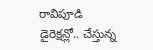రావిపూడి డైరెక్షన్లో.. చేస్తున్న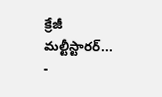క్రేజీ మల్టీస్టారర్...
-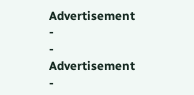Advertisement -
- Advertisement -